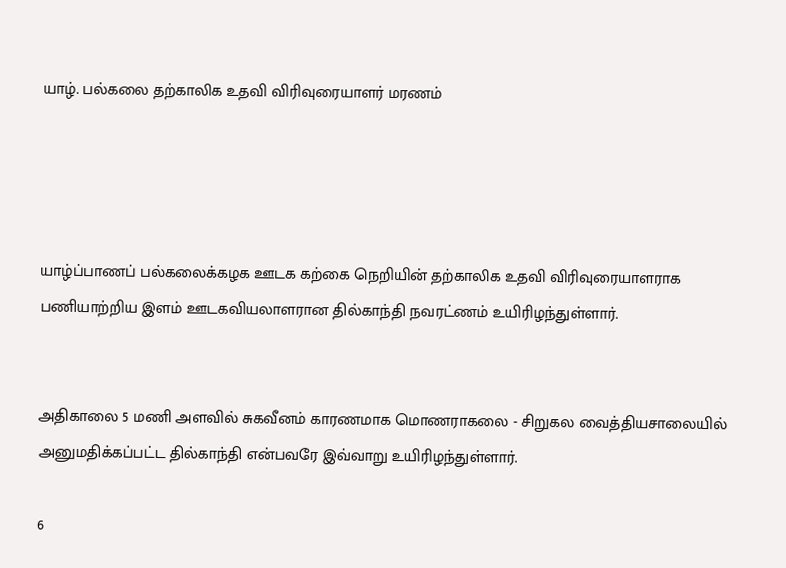யாழ். பல்கலை தற்காலிக உதவி விரிவுரையாளர் மரணம்




யாழ்ப்பாணப் பல்கலைக்கழக ஊடக கற்கை நெறியின் தற்காலிக உதவி விரிவுரையாளராக பணியாற்றிய இளம் ஊடகவியலாளரான தில்காந்தி நவரட்ணம் உயிரிழந்துள்ளார்.


அதிகாலை 5 மணி அளவில் சுகவீனம் காரணமாக மொணராகலை - சிறுகல வைத்தியசாலையில் அனுமதிக்கப்பட்ட தில்காந்தி என்பவரே இவ்வாறு உயிரிழந்துள்ளார்.

6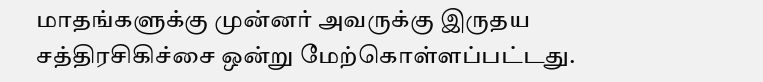மாதங்களுக்கு முன்னர் அவருக்கு இருதய சத்திரசிகிச்சை ஒன்று மேற்கொள்ளப்பட்டது.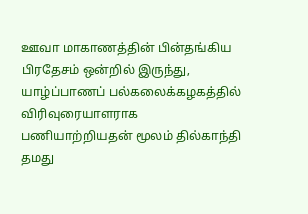ஊவா மாகாணத்தின் பின்தங்கிய பிரதேசம் ஒன்றில் இருந்து, யாழ்ப்பாணப் பல்கலைக்கழகத்தில் விரிவுரையாளராக பணியாற்றியதன் மூலம் தில்காந்தி தமது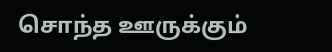சொந்த ஊருக்கும்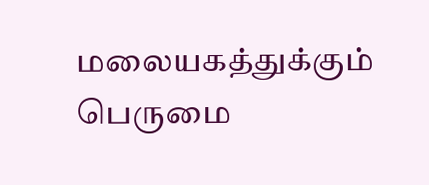மலையகத்துக்கும் பெருமை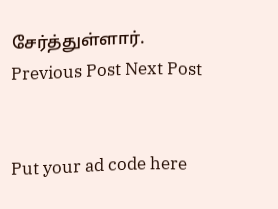சேர்த்துள்ளார்.
Previous Post Next Post


Put your ad code here